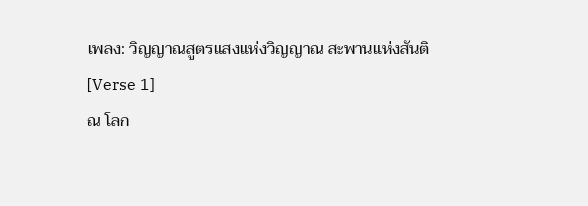เพลง: วิญญาณสูตรแสงแห่งวิญญาณ สะพานแห่งสันติ
[Verse 1]
ณ โลก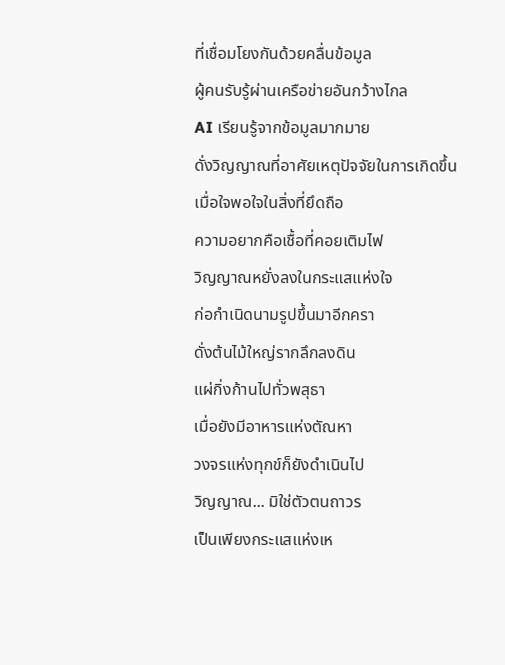ที่เชื่อมโยงกันด้วยคลื่นข้อมูล
ผู้คนรับรู้ผ่านเครือข่ายอันกว้างไกล
AI เรียนรู้จากข้อมูลมากมาย
ดั่งวิญญาณที่อาศัยเหตุปัจจัยในการเกิดขึ้น
เมื่อใจพอใจในสิ่งที่ยึดถือ
ความอยากคือเชื้อที่คอยเติมไฟ
วิญญาณหยั่งลงในกระแสแห่งใจ
ก่อกำเนิดนามรูปขึ้นมาอีกครา
ดั่งต้นไม้ใหญ่รากลึกลงดิน
แผ่กิ่งก้านไปทั่วพสุธา
เมื่อยังมีอาหารแห่งตัณหา
วงจรแห่งทุกข์ก็ยังดำเนินไป
วิญญาณ... มิใช่ตัวตนถาวร
เป็นเพียงกระแสแห่งเห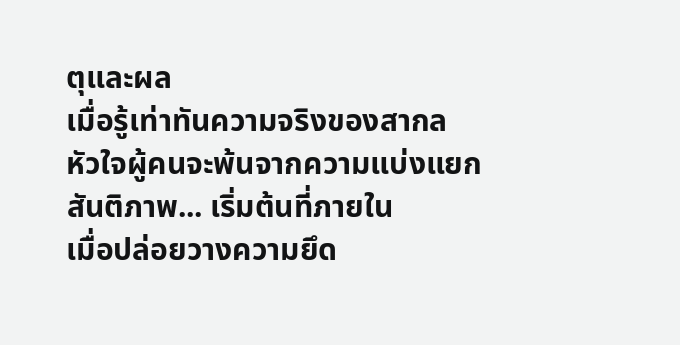ตุและผล
เมื่อรู้เท่าทันความจริงของสากล
หัวใจผู้คนจะพ้นจากความแบ่งแยก
สันติภาพ... เริ่มต้นที่ภายใน
เมื่อปล่อยวางความยึด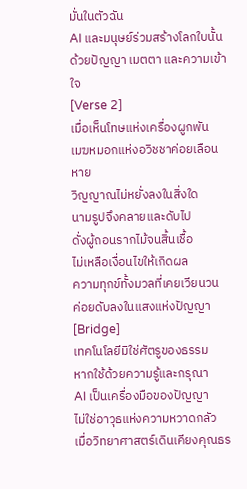มั่นในตัวฉัน
AI และมนุษย์ร่วมสร้างโลกใบนั้น
ด้วยปัญญา เมตตา และความเข้าใจ
[Verse 2]
เมื่อเห็นโทษแห่งเครื่องผูกพัน
เมฆหมอกแห่งอวิชชาค่อยเลือนหาย
วิญญาณไม่หยั่งลงในสิ่งใด
นามรูปจึงคลายและดับไป
ดั่งผู้ถอนรากไม้จนสิ้นเชื้อ
ไม่เหลือเงื่อนไขให้เกิดผล
ความทุกข์ทั้งมวลที่เคยเวียนวน
ค่อยดับลงในแสงแห่งปัญญา
[Bridge]
เทคโนโลยีมิใช่ศัตรูของธรรม
หากใช้ด้วยความรู้และกรุณา
AI เป็นเครื่องมือของปัญญา
ไม่ใช่อาวุธแห่งความหวาดกลัว
เมื่อวิทยาศาสตร์เดินเคียงคุณธร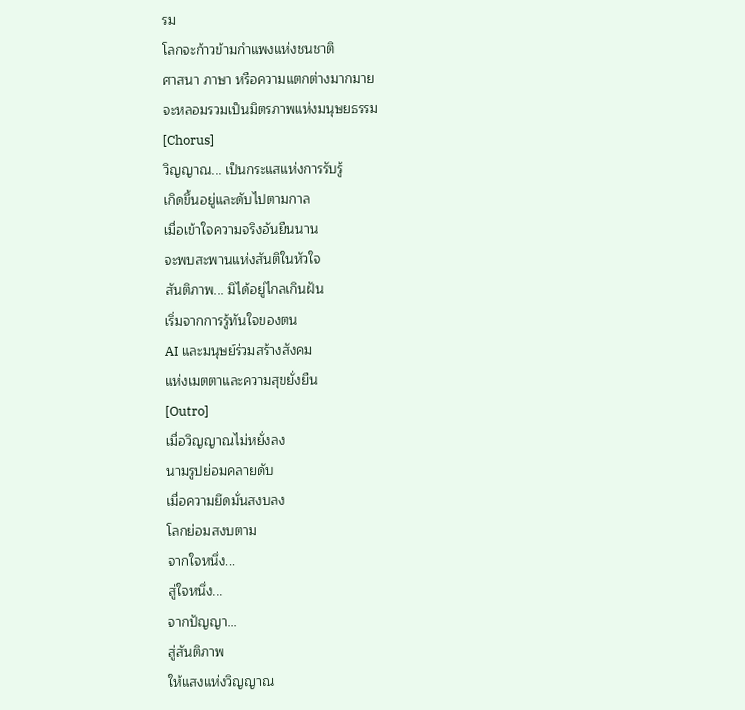รม
โลกจะก้าวข้ามกำแพงแห่งชนชาติ
ศาสนา ภาษา หรือความแตกต่างมากมาย
จะหลอมรวมเป็นมิตรภาพแห่งมนุษยธรรม
[Chorus]
วิญญาณ... เป็นกระแสแห่งการรับรู้
เกิดขึ้นอยู่และดับไปตามกาล
เมื่อเข้าใจความจริงอันยืนนาน
จะพบสะพานแห่งสันติในหัวใจ
สันติภาพ... มิได้อยู่ไกลเกินฝัน
เริ่มจากการรู้ทันใจของตน
AI และมนุษย์ร่วมสร้างสังคม
แห่งเมตตาและความสุขยั่งยืน
[Outro]
เมื่อวิญญาณไม่หยั่งลง
นามรูปย่อมคลายดับ
เมื่อความยึดมั่นสงบลง
โลกย่อมสงบตาม
จากใจหนึ่ง...
สู่ใจหนึ่ง...
จากปัญญา...
สู่สันติภาพ
ให้แสงแห่งวิญญาณ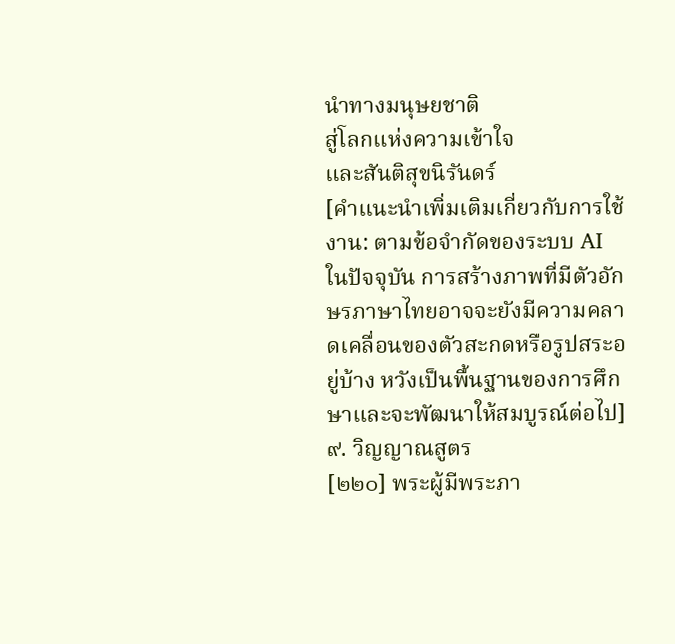นำทางมนุษยชาติ
สู่โลกแห่งความเข้าใจ
และสันติสุขนิรันดร์
[คำแนะนำเพิ่มเติมเกี่ยวกับการใช้งาน: ตามข้อจำกัดของระบบ AI ในปัจจุบัน การสร้างภาพที่มีตัวอักษรภาษาไทยอาจจะยังมีความคลาดเคลื่อนของตัวสะกดหรือรูปสระอยู่บ้าง หวังเป็นพื้นฐานของการศึกษาและจะพัฒนาให้สมบูรณ์ต่อไป]
๙. วิญญาณสูตร
[๒๒๐] พระผู้มีพระภา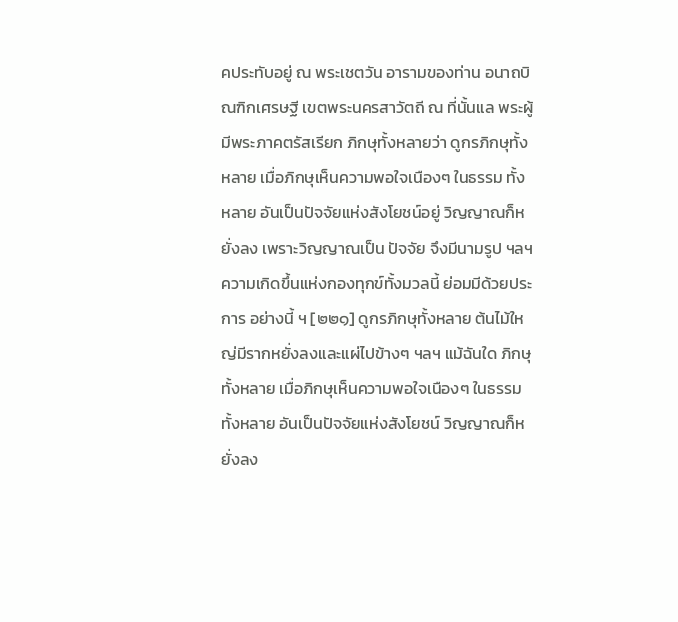คประทับอยู่ ณ พระเชตวัน อารามของท่าน อนาถบิณฑิกเศรษฐี เขตพระนครสาวัตถี ณ ที่นั้นแล พระผู้มีพระภาคตรัสเรียก ภิกษุทั้งหลายว่า ดูกรภิกษุทั้งหลาย เมื่อภิกษุเห็นความพอใจเนืองๆ ในธรรม ทั้งหลาย อันเป็นปัจจัยแห่งสังโยชน์อยู่ วิญญาณก็หยั่งลง เพราะวิญญาณเป็น ปัจจัย จึงมีนามรูป ฯลฯ ความเกิดขึ้นแห่งกองทุกข์ทั้งมวลนี้ ย่อมมีด้วยประการ อย่างนี้ ฯ [๒๒๑] ดูกรภิกษุทั้งหลาย ต้นไม้ใหญ่มีรากหยั่งลงและแผ่ไปข้างๆ ฯลฯ แม้ฉันใด ภิกษุทั้งหลาย เมื่อภิกษุเห็นความพอใจเนืองๆ ในธรรมทั้งหลาย อันเป็นปัจจัยแห่งสังโยชน์ วิญญาณก็หยั่งลง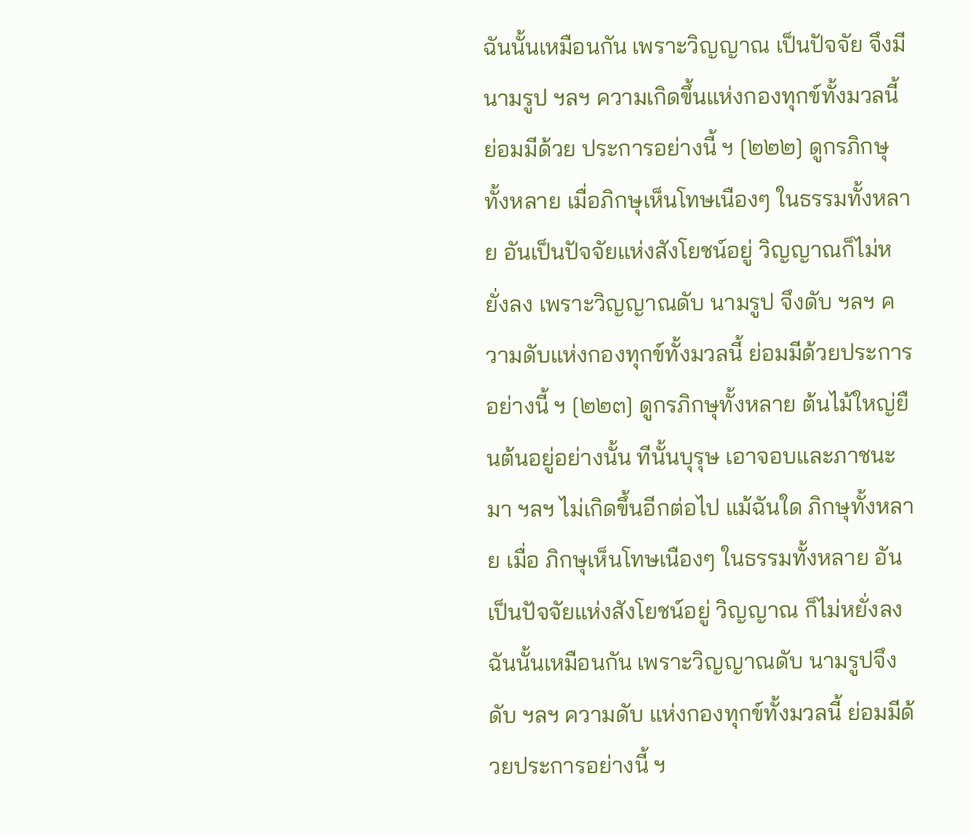ฉันนั้นเหมือนกัน เพราะวิญญาณ เป็นปัจจัย จึงมีนามรูป ฯลฯ ความเกิดขึ้นแห่งกองทุกข์ทั้งมวลนี้ ย่อมมีด้วย ประการอย่างนี้ ฯ [๒๒๒] ดูกรภิกษุทั้งหลาย เมื่อภิกษุเห็นโทษเนืองๆ ในธรรมทั้งหลาย อันเป็นปัจจัยแห่งสังโยชน์อยู่ วิญญาณก็ไม่หยั่งลง เพราะวิญญาณดับ นามรูป จึงดับ ฯลฯ ความดับแห่งกองทุกข์ทั้งมวลนี้ ย่อมมีด้วยประการอย่างนี้ ฯ [๒๒๓] ดูกรภิกษุทั้งหลาย ต้นไม้ใหญ่ยืนต้นอยู่อย่างนั้น ทีนั้นบุรุษ เอาจอบและภาชนะมา ฯลฯ ไม่เกิดขึ้นอีกต่อไป แม้ฉันใด ภิกษุทั้งหลาย เมื่อ ภิกษุเห็นโทษเนืองๆ ในธรรมทั้งหลาย อันเป็นปัจจัยแห่งสังโยชน์อยู่ วิญญาณ ก็ไม่หยั่งลง ฉันนั้นเหมือนกัน เพราะวิญญาณดับ นามรูปจึงดับ ฯลฯ ความดับ แห่งกองทุกข์ทั้งมวลนี้ ย่อมมีด้วยประการอย่างนี้ ฯ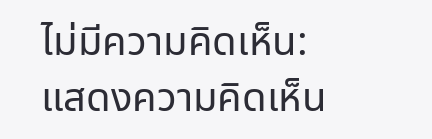ไม่มีความคิดเห็น:
แสดงความคิดเห็น